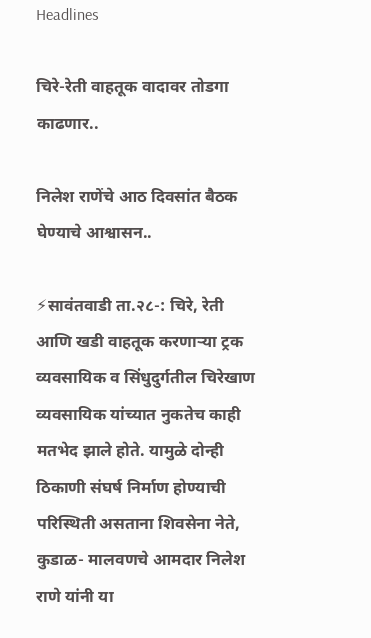Headlines

चिरे-रेती वाहतूक वादावर तोडगा काढणार..

निलेश राणेंचे आठ दिवसांत बैठक घेण्याचे आश्वासन..

⚡सावंतवाडी ता.२८-: चिरे, रेती आणि खडी वाहतूक करणाऱ्या ट्रक व्यवसायिक व सिंधुदुर्गतील चिरेखाण व्यवसायिक यांच्यात नुकतेच काही मतभेद झाले होते. यामुळे दोन्ही ठिकाणी संघर्ष निर्माण होण्याची परिस्थिती असताना शिवसेना नेते, कुडाळ- मालवणचे आमदार निलेश राणे यांनी या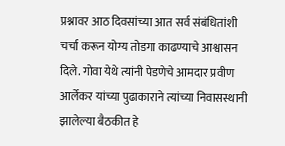प्रश्नावर आठ दिवसांच्या आत सर्व संबंधितांशी चर्चा करून योग्य तोडगा काढण्याचे आश्वासन दिले. गोवा येथे त्यांनी पेडणेचे आमदार प्रवीण आर्लेकर यांच्या पुढाकाराने त्यांच्या निवासस्थानी झालेल्या बैठकीत हे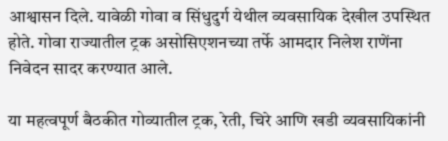आश्वासन दिले. यावेळी गोवा व सिंधुदुर्ग येथील व्यवसायिक देखील उपस्थित होते. गोवा राज्यातील ट्रक असोसिएशनच्या तर्फे आमदार निलेश राणेंना निवेदन सादर करण्यात आले.

या महत्वपूर्ण बैठकीत गोव्यातील ट्रक, रेती, चिरे आणि खडी व्यवसायिकांनी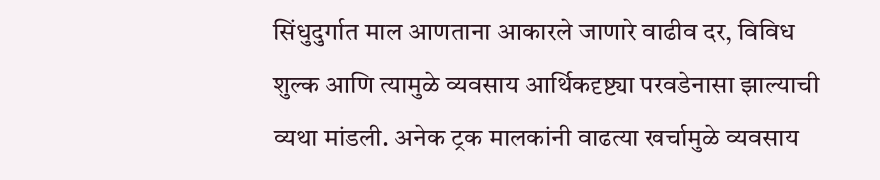सिंधुदुर्गात माल आणताना आकारले जाणारे वाढीव दर, विविध शुल्क आणि त्यामुळे व्यवसाय आर्थिकदृष्ट्या परवडेनासा झाल्याची व्यथा मांडली. अनेक ट्रक मालकांनी वाढत्या खर्चामुळे व्यवसाय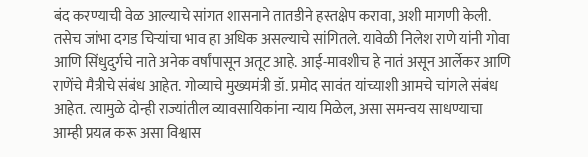बंद करण्याची वेळ आल्याचे सांगत शासनाने तातडीने हस्तक्षेप करावा, अशी मागणी केली. तसेच जांभा दगड चिऱ्यांचा भाव हा अधिक असल्याचे सांगितले. यावेळी निलेश राणे यांनी गोवा आणि सिंधुदुर्गचे नाते अनेक वर्षांपासून अतूट आहे. आई-मावशीच हे नातं असून आर्लेकर आणि राणेंचे मैत्रीचे संबंध आहेत. गोव्याचे मुख्यमंत्री डॉ. प्रमोद सावंत यांच्याशी आमचे चांगले संबंध आहेत. त्यामुळे दोन्ही राज्यांतील व्यावसायिकांना न्याय मिळेल, असा समन्वय साधण्याचा आम्ही प्रयत्न करू असा विश्वास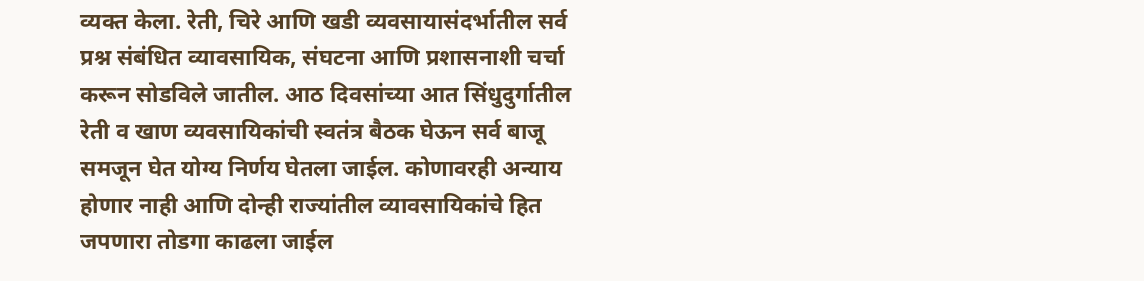व्यक्त केला. रेती, चिरे आणि खडी व्यवसायासंदर्भातील सर्व प्रश्न संबंधित व्यावसायिक, संघटना आणि प्रशासनाशी चर्चा करून सोडविले जातील. आठ दिवसांच्या आत सिंधुदुर्गातील रेती व खाण व्यवसायिकांची स्वतंत्र बैठक घेऊन सर्व बाजू समजून घेत योग्य निर्णय घेतला जाईल. कोणावरही अन्याय होणार नाही आणि दोन्ही राज्यांतील व्यावसायिकांचे हित जपणारा तोडगा काढला जाईल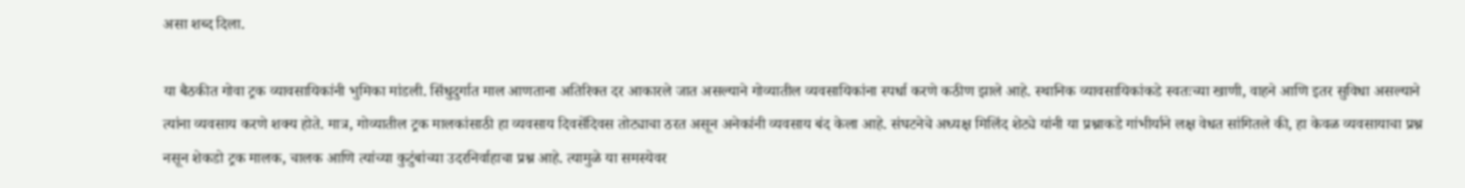असा शब्द दिला.

या बैठकीत गोवा ट्रक व्यावसायिकांनी भुमिका मांडली‌‌. सिंधुदुर्गात माल आणताना अतिरिक्त दर आकारले जात असल्याने गोव्यातील व्यवसायिकांना स्पर्धा करणे कठीण झाले आहे. स्थानिक व्यावसायिकांकडे स्वतःच्या खाणी, वाहने आणि इतर सुविधा असल्याने त्यांना व्यवसाय करणे शक्य होते. मात्र, गोव्यातील ट्रक मालकांसाठी हा व्यवसाय दिवसेंदिवस तोट्याचा ठरत असून अनेकांनी व्यवसाय बंद केला आहे. संघटनेचे अध्यक्ष मिलिंद शेट्ये यांनी या प्रश्नाकडे गांभीर्याने लक्ष वेधत सांगितले की, हा केवळ व्यवसायाचा प्रश्न नसून शेकडो ट्रक मालक, चालक आणि त्यांच्या कुटुंबांच्या उदरनिर्वाहाचा प्रश्न आहे. त्यामुळे या समस्येवर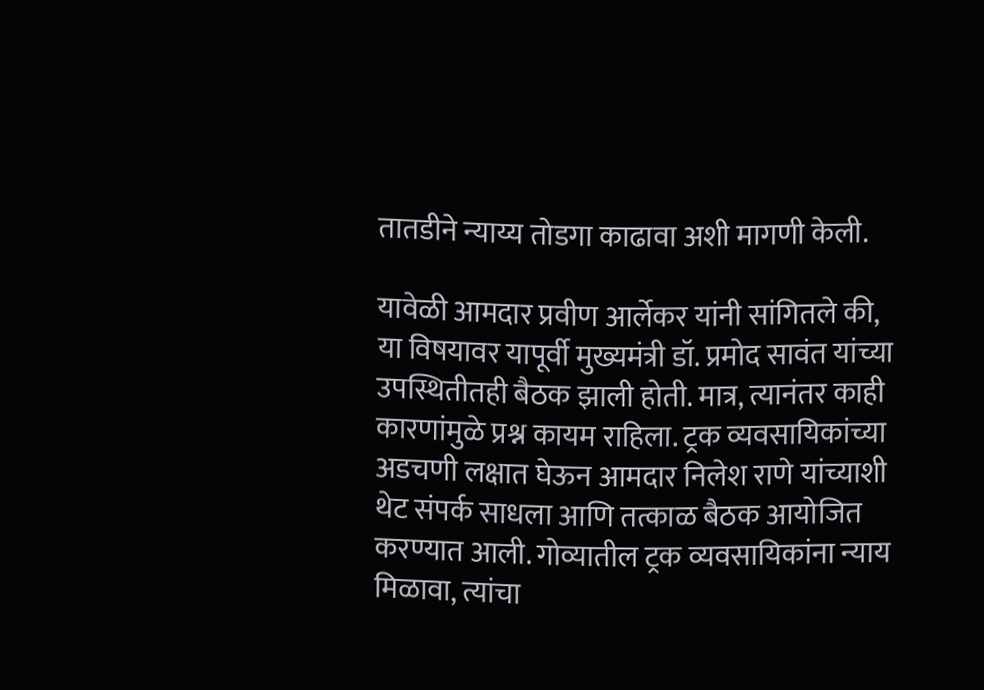तातडीने न्याय्य तोडगा काढावा अशी मागणी केली.

यावेळी आमदार प्रवीण आर्लेकर यांनी सांगितले की, या विषयावर यापूर्वी मुख्यमंत्री डॉ. प्रमोद सावंत यांच्या उपस्थितीतही बैठक झाली होती. मात्र, त्यानंतर काही कारणांमुळे प्रश्न कायम राहिला. ट्रक व्यवसायिकांच्या अडचणी लक्षात घेऊन आमदार निलेश राणे यांच्याशी थेट संपर्क साधला आणि तत्काळ बैठक आयोजित करण्यात आली. गोव्यातील ट्रक व्यवसायिकांना न्याय मिळावा, त्यांचा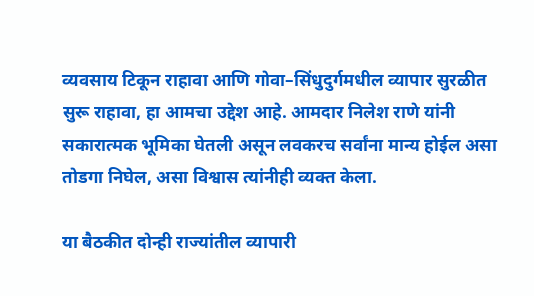व्यवसाय टिकून राहावा आणि गोवा–सिंधुदुर्गमधील व्यापार सुरळीत सुरू राहावा, हा आमचा उद्देश आहे. आमदार निलेश राणे यांनी सकारात्मक भूमिका घेतली असून लवकरच सर्वांना मान्य होईल असा तोडगा निघेल, असा विश्वास त्यांनीही व्यक्त केला.

या बैठकीत दोन्ही राज्यांतील व्यापारी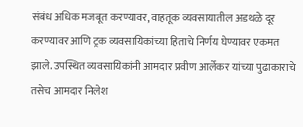संबंध अधिक मजबूत करण्यावर, वाहतूक व्यवसायातील अडथळे दूर करण्यावर आणि ट्रक व्यवसायिकांच्या हिताचे निर्णय घेण्यावर एकमत झाले. उपस्थित व्यवसायिकांनी आमदार प्रवीण आर्लेकर यांच्या पुढाकाराचे तसेच आमदार निलेश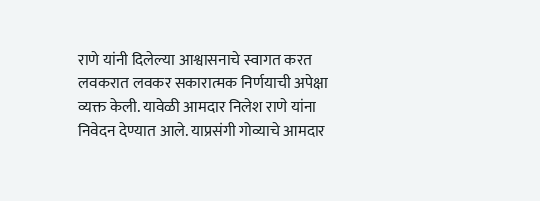राणे यांनी दिलेल्या आश्वासनाचे स्वागत करत लवकरात लवकर सकारात्मक निर्णयाची अपेक्षा व्यक्त केली. यावेळी आमदार निलेश राणे यांना निवेदन देण्यात आले. याप्रसंगी गोव्याचे आमदार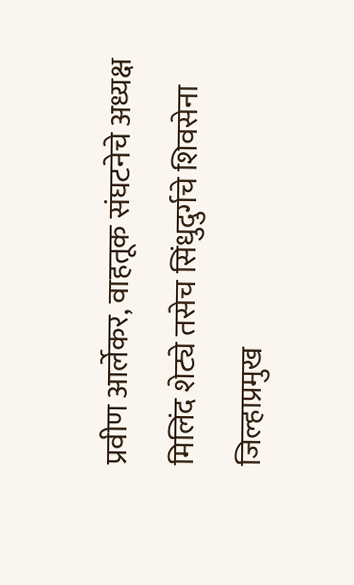प्रवीण आर्लेकर, वाहतूक संघटनेचे अध्यक्ष मिलिंद शेट्ये तसेच सिंधुदुर्गचे शिवसेना जिल्हाप्रमुख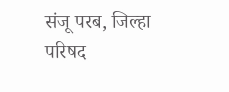संजू परब, जिल्हा परिषद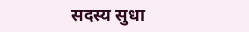सदस्य सुधा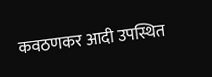कवठणकर आदी उपस्थित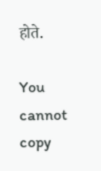होते.

You cannot copy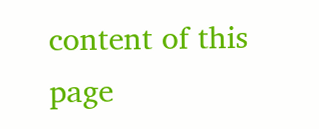content of this page